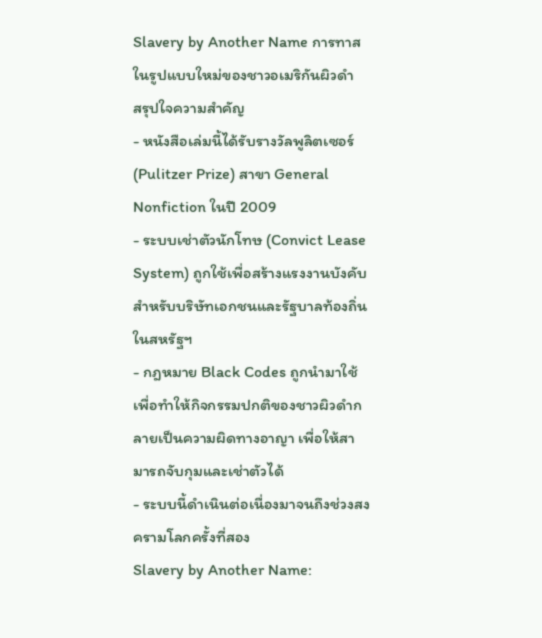Slavery by Another Name การทาสในรูปแบบใหม่ของชาวอเมริกันผิวดำ
สรุปใจความสำคัญ
- หนังสือเล่มนี้ได้รับรางวัลพูลิตเซอร์ (Pulitzer Prize) สาขา General Nonfiction ในปี 2009
- ระบบเช่าตัวนักโทษ (Convict Lease System) ถูกใช้เพื่อสร้างแรงงานบังคับสำหรับบริษัทเอกชนและรัฐบาลท้องถิ่นในสหรัฐฯ
- กฎหมาย Black Codes ถูกนำมาใช้เพื่อทำให้กิจกรรมปกติของชาวผิวดำกลายเป็นความผิดทางอาญา เพื่อให้สามารถจับกุมและเช่าตัวได้
- ระบบนี้ดำเนินต่อเนื่องมาจนถึงช่วงสงครามโลกครั้งที่สอง
Slavery by Another Name: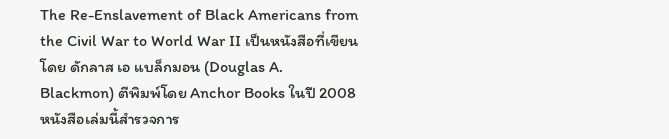The Re-Enslavement of Black Americans from the Civil War to World War II เป็นหนังสือที่เขียนโดย ดักลาส เอ แบล็กมอน (Douglas A. Blackmon) ตีพิมพ์โดย Anchor Books ในปี 2008 หนังสือเล่มนี้สำรวจการ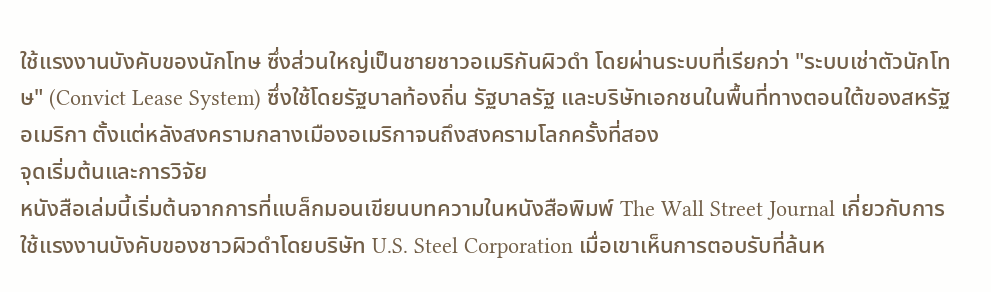ใช้แรงงานบังคับของนักโทษ ซึ่งส่วนใหญ่เป็นชายชาวอเมริกันผิวดำ โดยผ่านระบบที่เรียกว่า "ระบบเช่าตัวนักโทษ" (Convict Lease System) ซึ่งใช้โดยรัฐบาลท้องถิ่น รัฐบาลรัฐ และบริษัทเอกชนในพื้นที่ทางตอนใต้ของสหรัฐอเมริกา ตั้งแต่หลังสงครามกลางเมืองอเมริกาจนถึงสงครามโลกครั้งที่สอง
จุดเริ่มต้นและการวิจัย
หนังสือเล่มนี้เริ่มต้นจากการที่แบล็กมอนเขียนบทความในหนังสือพิมพ์ The Wall Street Journal เกี่ยวกับการใช้แรงงานบังคับของชาวผิวดำโดยบริษัท U.S. Steel Corporation เมื่อเขาเห็นการตอบรับที่ล้นห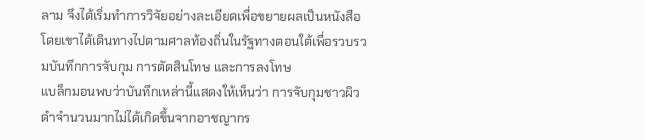ลาม จึงได้เริ่มทำการวิจัยอย่างละเอียดเพื่อขยายผลเป็นหนังสือ โดยเขาได้เดินทางไปตามศาลท้องถิ่นในรัฐทางตอนใต้เพื่อรวบรวมบันทึกการจับกุม การตัดสินโทษ และการลงโทษ
แบล็กมอนพบว่าบันทึกเหล่านี้แสดงให้เห็นว่า การจับกุมชาวผิวดำจำนวนมากไม่ได้เกิดขึ้นจากอาชญากร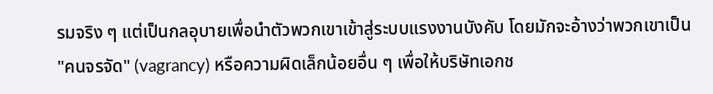รมจริง ๆ แต่เป็นกลอุบายเพื่อนำตัวพวกเขาเข้าสู่ระบบแรงงานบังคับ โดยมักจะอ้างว่าพวกเขาเป็น "คนจรจัด" (vagrancy) หรือความผิดเล็กน้อยอื่น ๆ เพื่อให้บริษัทเอกช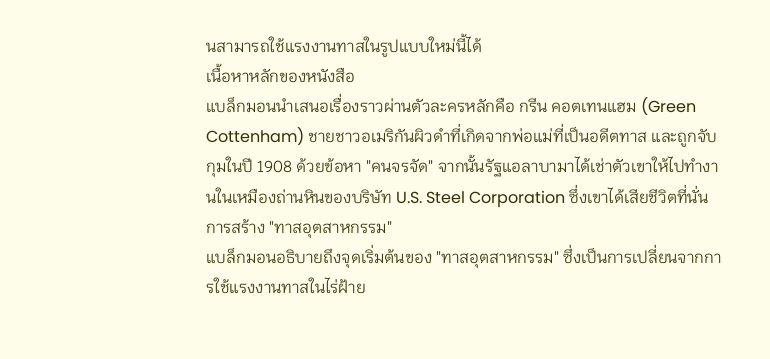นสามารถใช้แรงงานทาสในรูปแบบใหม่นี้ได้
เนื้อหาหลักของหนังสือ
แบล็กมอนนำเสนอเรื่องราวผ่านตัวละครหลักคือ กรีน คอตเทนแฮม (Green Cottenham) ชายชาวอเมริกันผิวดำที่เกิดจากพ่อแม่ที่เป็นอดีตทาส และถูกจับกุมในปี 1908 ด้วยข้อหา "คนจรจัด" จากนั้นรัฐแอลาบามาได้เช่าตัวเขาให้ไปทำงานในเหมืองถ่านหินของบริษัท U.S. Steel Corporation ซึ่งเขาได้เสียชีวิตที่นั่น
การสร้าง "ทาสอุตสาหกรรม"
แบล็กมอนอธิบายถึงจุดเริ่มต้นของ "ทาสอุตสาหกรรม" ซึ่งเป็นการเปลี่ยนจากการใช้แรงงานทาสในไร่ฝ้าย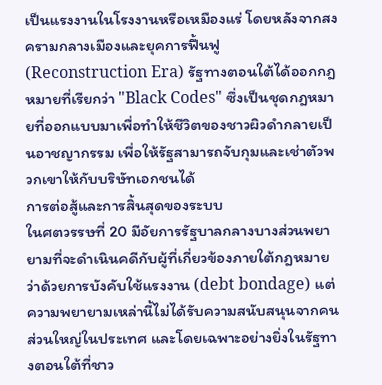เป็นแรงงานในโรงงานหรือเหมืองแร่ โดยหลังจากสงครามกลางเมืองและยุคการฟื้นฟู (Reconstruction Era) รัฐทางตอนใต้ได้ออกกฎหมายที่เรียกว่า "Black Codes" ซึ่งเป็นชุดกฎหมายที่ออกแบบมาเพื่อทำให้ชีวิตของชาวผิวดำกลายเป็นอาชญากรรม เพื่อให้รัฐสามารถจับกุมและเช่าตัวพวกเขาให้กับบริษัทเอกชนได้
การต่อสู้และการสิ้นสุดของระบบ
ในศตวรรษที่ 20 มีอัยการรัฐบาลกลางบางส่วนพยายามที่จะดำเนินคดีกับผู้ที่เกี่ยวข้องภายใต้กฎหมายว่าด้วยการบังคับใช้แรงงาน (debt bondage) แต่ความพยายามเหล่านี้ไม่ได้รับความสนับสนุนจากคนส่วนใหญ่ในประเทศ และโดยเฉพาะอย่างยิ่งในรัฐทางตอนใต้ที่ชาว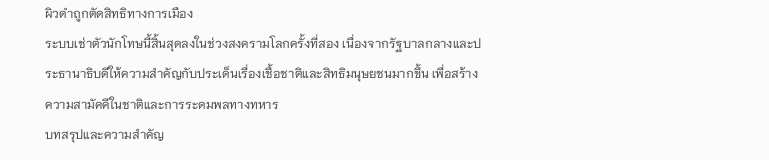ผิวดำถูกตัดสิทธิทางการเมือง
ระบบเช่าตัวนักโทษนี้สิ้นสุดลงในช่วงสงครามโลกครั้งที่สอง เนื่องจากรัฐบาลกลางและประธานาธิบดีให้ความสำคัญกับประเด็นเรื่องเชื้อชาติและสิทธิมนุษยชนมากขึ้น เพื่อสร้างความสามัคคีในชาติและการระดมพลทางทหาร
บทสรุปและความสำคัญ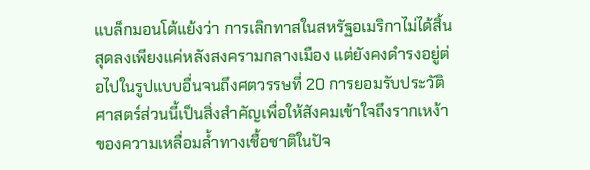แบล็กมอนโต้แย้งว่า การเลิกทาสในสหรัฐอเมริกาไม่ได้สิ้นสุดลงเพียงแค่หลังสงครามกลางเมือง แต่ยังคงดำรงอยู่ต่อไปในรูปแบบอื่นจนถึงศตวรรษที่ 20 การยอมรับประวัติศาสตร์ส่วนนี้เป็นสิ่งสำคัญเพื่อให้สังคมเข้าใจถึงรากเหง้าของความเหลื่อมล้ำทางเชื้อชาติในปัจ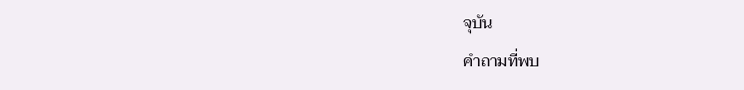จุบัน
คำถามที่พบ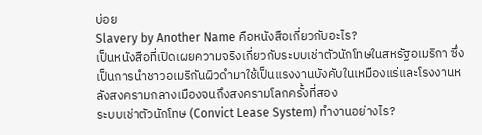บ่อย
Slavery by Another Name คือหนังสือเกี่ยวกับอะไร?
เป็นหนังสือที่เปิดเผยความจริงเกี่ยวกับระบบเช่าตัวนักโทษในสหรัฐอเมริกา ซึ่งเป็นการนำชาวอเมริกันผิวดำมาใช้เป็นแรงงานบังคับในเหมืองแร่และโรงงานหลังสงครามกลางเมืองจนถึงสงครามโลกครั้งที่สอง
ระบบเช่าตัวนักโทษ (Convict Lease System) ทำงานอย่างไร?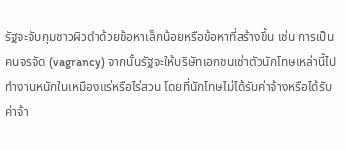รัฐจะจับกุมชาวผิวดำด้วยข้อหาเล็กน้อยหรือข้อหาที่สร้างขึ้น เช่น การเป็นคนจรจัด (vagrancy) จากนั้นรัฐจะให้บริษัทเอกชนเช่าตัวนักโทษเหล่านี้ไปทำงานหนักในเหมืองแร่หรือไร่สวน โดยที่นักโทษไม่ได้รับค่าจ้างหรือได้รับค่าจ้า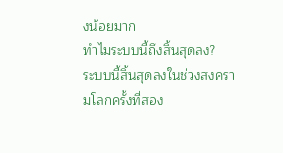งน้อยมาก
ทำไมระบบนี้ถึงสิ้นสุดลง?
ระบบนี้สิ้นสุดลงในช่วงสงครามโลกครั้งที่สอง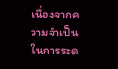เนื่องจากความจำเป็นในการระด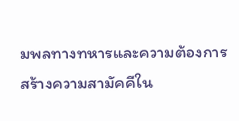มพลทางทหารและความต้องการสร้างความสามัคคีใน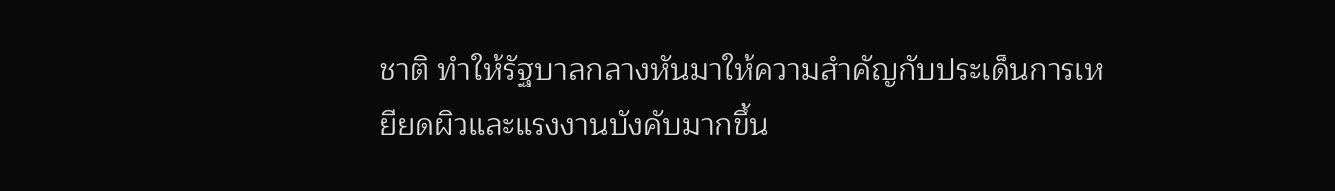ชาติ ทำให้รัฐบาลกลางหันมาให้ความสำคัญกับประเด็นการเหยียดผิวและแรงงานบังคับมากขึ้น